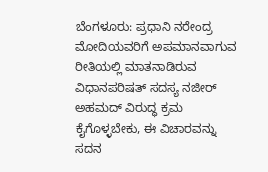ಬೆಂಗಳೂರು: ಪ್ರಧಾನಿ ನರೇಂದ್ರ ಮೋದಿಯವರಿಗೆ ಅಪಮಾನವಾಗುವ ರೀತಿಯಲ್ಲಿ ಮಾತನಾಡಿರುವ ವಿಧಾನಪರಿಷತ್ ಸದಸ್ಯ ನಜೀರ್ ಅಹಮದ್ ವಿರುದ್ಧ ಕ್ರಮ ಕೈಗೊಳ್ಳಬೇಕು, ಈ ವಿಚಾರವನ್ನು ಸದನ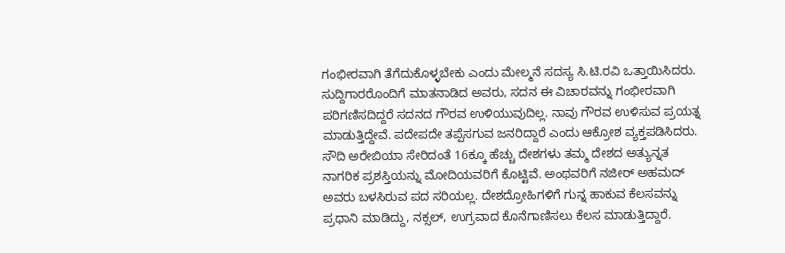ಗಂಭೀರವಾಗಿ ತೆಗೆದುಕೊಳ್ಳಬೇಕು ಎಂದು ಮೇಲ್ಮನೆ ಸದಸ್ಯ ಸಿ.ಟಿ.ರವಿ ಒತ್ತಾಯಿಸಿದರು.
ಸುದ್ದಿಗಾರರೊಂದಿಗೆ ಮಾತನಾಡಿದ ಅವರು, ಸದನ ಈ ವಿಚಾರವನ್ನು ಗಂಭೀರವಾಗಿ ಪರಿಗಣಿಸದಿದ್ದರೆ ಸದನದ ಗೌರವ ಉಳಿಯುವುದಿಲ್ಲ. ನಾವು ಗೌರವ ಉಳಿಸುವ ಪ್ರಯತ್ನ ಮಾಡುತ್ತಿದ್ದೇವೆ. ಪದೇಪದೇ ತಪ್ಪೆಸಗುವ ಜನರಿದ್ದಾರೆ ಎಂದು ಆಕ್ರೋಶ ವ್ಯಕ್ತಪಡಿಸಿದರು.
ಸೌದಿ ಅರೇಬಿಯಾ ಸೇರಿದಂತೆ 16ಕ್ಕೂ ಹೆಚ್ಚು ದೇಶಗಳು ತಮ್ಮ ದೇಶದ ಅತ್ಯುನ್ನತ ನಾಗರಿಕ ಪ್ರಶಸ್ತಿಯನ್ನು ಮೋದಿಯವರಿಗೆ ಕೊಟ್ಟಿವೆ. ಅಂಥವರಿಗೆ ನಜೀರ್ ಅಹಮದ್ ಅವರು ಬಳಸಿರುವ ಪದ ಸರಿಯಲ್ಲ. ದೇಶದ್ರೋಹಿಗಳಿಗೆ ಗುನ್ನ ಹಾಕುವ ಕೆಲಸವನ್ನು ಪ್ರಧಾನಿ ಮಾಡಿದ್ದು, ನಕ್ಸಲ್, ಉಗ್ರವಾದ ಕೊನೆಗಾಣಿಸಲು ಕೆಲಸ ಮಾಡುತ್ತಿದ್ದಾರೆ.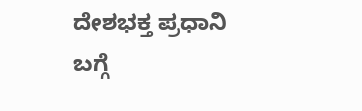ದೇಶಭಕ್ತ ಪ್ರಧಾನಿ ಬಗ್ಗೆ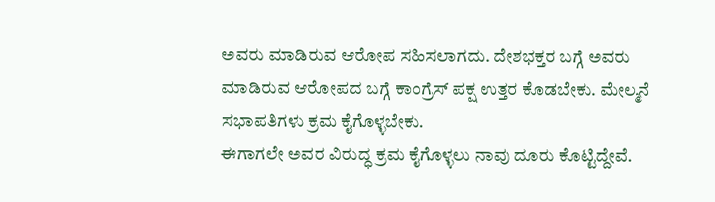ಅವರು ಮಾಡಿರುವ ಆರೋಪ ಸಹಿಸಲಾಗದು. ದೇಶಭಕ್ತರ ಬಗ್ಗೆ ಅವರು ಮಾಡಿರುವ ಆರೋಪದ ಬಗ್ಗೆ ಕಾಂಗ್ರೆಸ್ ಪಕ್ಷ ಉತ್ತರ ಕೊಡಬೇಕು. ಮೇಲ್ಮನೆ ಸಭಾಪತಿಗಳು ಕ್ರಮ ಕೈಗೊಳ್ಳಬೇಕು.
ಈಗಾಗಲೇ ಅವರ ವಿರುದ್ಧ ಕ್ರಮ ಕೈಗೊಳ್ಳಲು ನಾವು ದೂರು ಕೊಟ್ಟಿದ್ದೇವೆ.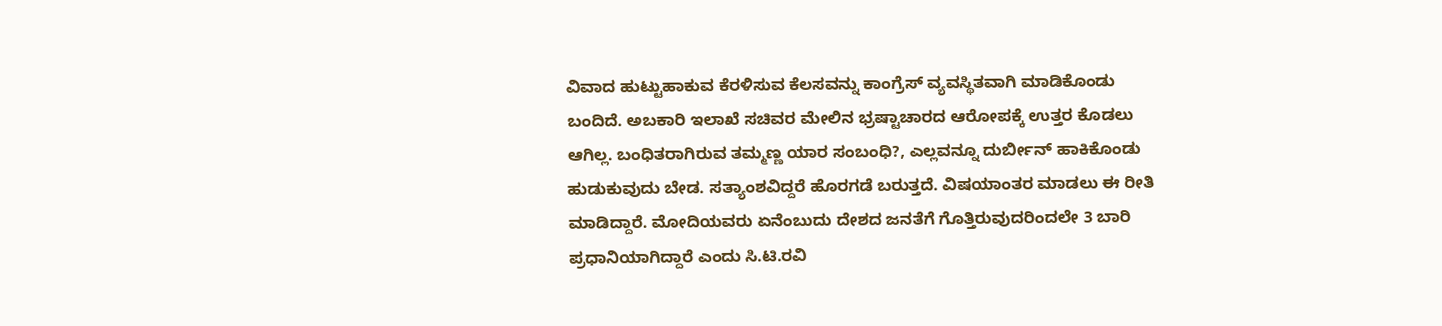ವಿವಾದ ಹುಟ್ಟುಹಾಕುವ ಕೆರಳಿಸುವ ಕೆಲಸವನ್ನು ಕಾಂಗ್ರೆಸ್ ವ್ಯವಸ್ಥಿತವಾಗಿ ಮಾಡಿಕೊಂಡು ಬಂದಿದೆ. ಅಬಕಾರಿ ಇಲಾಖೆ ಸಚಿವರ ಮೇಲಿನ ಭ್ರಷ್ಟಾಚಾರದ ಆರೋಪಕ್ಕೆ ಉತ್ತರ ಕೊಡಲು ಆಗಿಲ್ಲ. ಬಂಧಿತರಾಗಿರುವ ತಮ್ಮಣ್ಣ ಯಾರ ಸಂಬಂಧಿ?, ಎಲ್ಲವನ್ನೂ ದುರ್ಬೀನ್ ಹಾಕಿಕೊಂಡು ಹುಡುಕುವುದು ಬೇಡ. ಸತ್ಯಾಂಶವಿದ್ದರೆ ಹೊರಗಡೆ ಬರುತ್ತದೆ. ವಿಷಯಾಂತರ ಮಾಡಲು ಈ ರೀತಿ ಮಾಡಿದ್ದಾರೆ. ಮೋದಿಯವರು ಏನೆಂಬುದು ದೇಶದ ಜನತೆಗೆ ಗೊತ್ತಿರುವುದರಿಂದಲೇ 3 ಬಾರಿ ಪ್ರಧಾನಿಯಾಗಿದ್ದಾರೆ ಎಂದು ಸಿ.ಟಿ.ರವಿ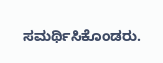ಸಮರ್ಥಿಸಿಕೊಂಡರು.